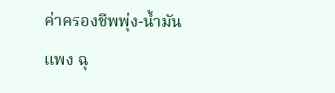ค่าครองชีพพุ่ง-น้ำมันแพง ฉุ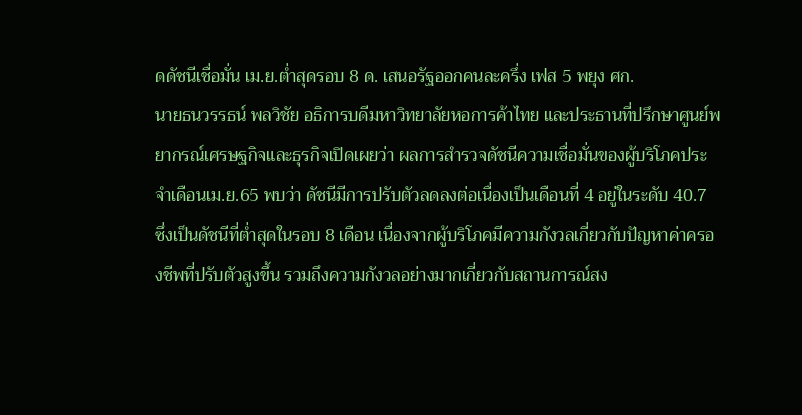ดดัชนีเชื่อมั่น เม.ย.ต่ำสุดรอบ 8 ด. เสนอรัฐออกคนละครึ่ง เฟส 5 พยุง ศก.
นายธนวรรธน์ พลวิชัย อธิการบดีมหาวิทยาลัยหอการค้าไทย และประธานที่ปรึกษาศูนย์พยากรณ์เศรษฐกิจและธุรกิจเปิดเผยว่า ผลการสำรวจดัชนีความเชื่อมั่นของผู้บริโภคประจำเดือนเม.ย.65 พบว่า ดัชนีมีการปรับตัวลดลงต่อเนื่องเป็นเดือนที่ 4 อยู่ในระดับ 40.7 ซึ่งเป็นดัชนีที่ต่ำสุดในรอบ 8 เดือน เนื่องจากผู้บริโภคมีความกังวลเกี่ยวกับปัญหาค่าครองชีพที่ปรับตัวสูงขึ้น รวมถึงความกังวลอย่างมากเกี่ยวกับสถานการณ์สง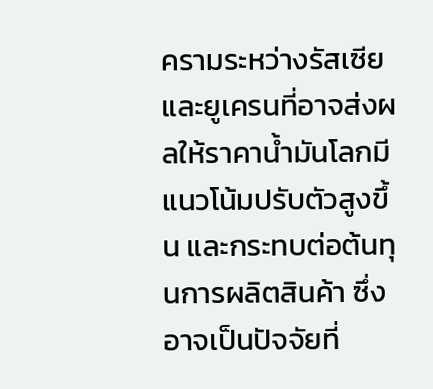ครามระหว่างรัสเซียและยูเครนที่อาจส่งผลให้ราคาน้ำมันโลกมีแนวโน้มปรับตัวสูงขึ้น และกระทบต่อต้นทุนการผลิตสินค้า ซึ่งอาจเป็นปัจจัยที่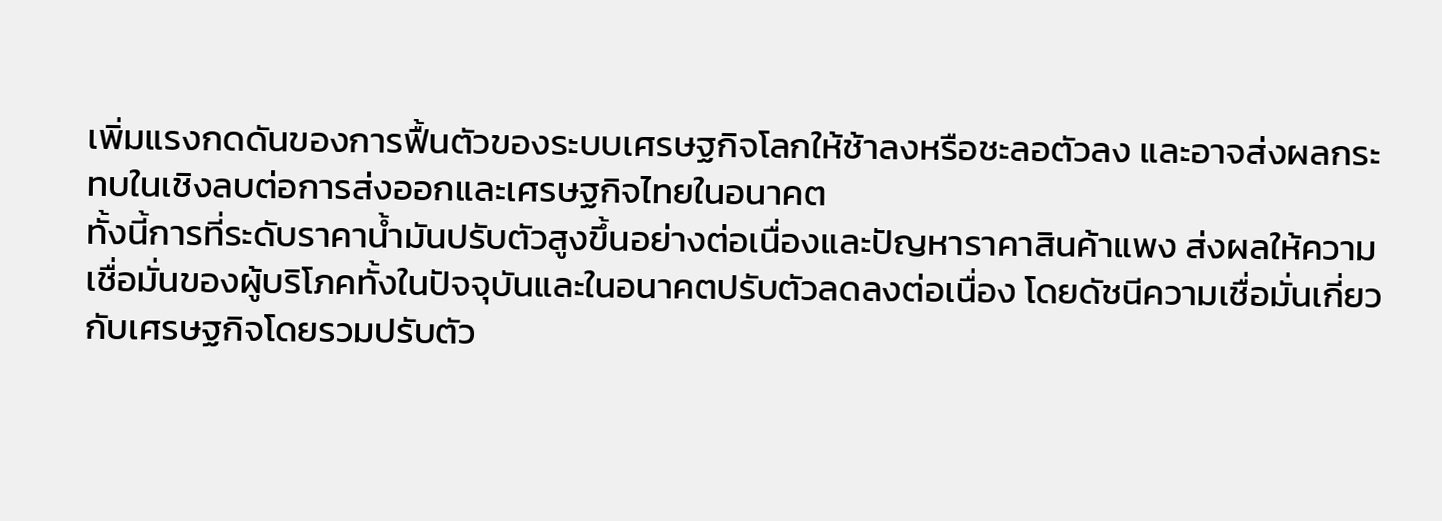เพิ่มแรงกดดันของการฟื้นตัวของระบบเศรษฐกิจโลกให้ช้าลงหรือชะลอตัวลง และอาจส่งผลกระทบในเชิงลบต่อการส่งออกและเศรษฐกิจไทยในอนาคต
ทั้งนี้การที่ระดับราคาน้ำมันปรับตัวสูงขึ้นอย่างต่อเนื่องและปัญหาราคาสินค้าแพง ส่งผลให้ความเชื่อมั่นของผู้บริโภคทั้งในปัจจุบันและในอนาคตปรับตัวลดลงต่อเนื่อง โดยดัชนีความเชื่อมั่นเกี่ยวกับเศรษฐกิจโดยรวมปรับตัว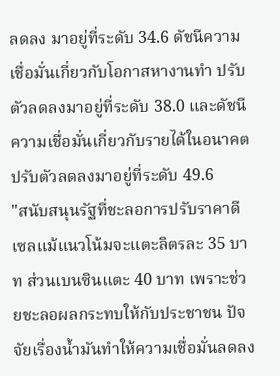ลดลง มาอยู่ที่ระดับ 34.6 ดัชนีความเชื่อมั่นเกี่ยวกับโอกาสหางานทำ ปรับตัวลดลงมาอยู่ที่ระดับ 38.0 และดัชนีความเชื่อมั่นเกี่ยวกับรายได้ในอนาคตปรับตัวลดลงมาอยู่ที่ระดับ 49.6
"สนับสนุนรัฐที่ชะลอการปรับราคาดีเซลแม้แนวโน้มจะแตะลิตรละ 35 บาท ส่วนเบนซินแตะ 40 บาท เพราะช่วยชะลอผลกระทบให้กับประชาชน ปัจจัยเรื่องน้ำมันทำให้ความเชื่อมั่นลดลง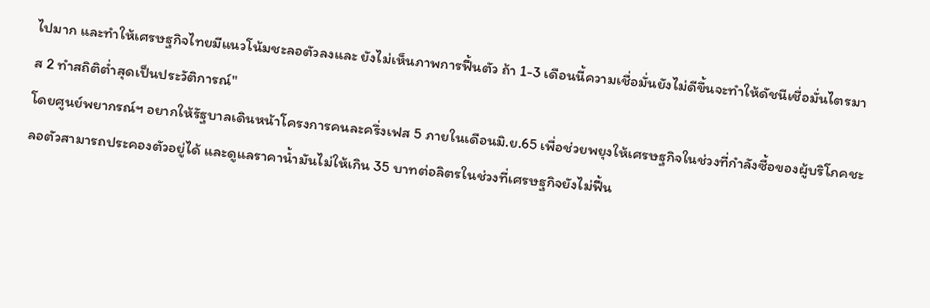ไปมาก และทำให้เศรษฐกิจไทยมีแนวโน้มชะลอตัวลงและ ยังไม่เห็นภาพการฟื้นตัว ถ้า 1-3 เดือนนี้ความเชื่อมั่นยังไม่ดีขึ้นจะทำให้ดัชนีเชื่อมั่นไตรมาส 2 ทำสถิติต่ำสุดเป็นประวัติการณ์"
โดยศูนย์พยากรณ์ฯ อยากให้รัฐบาลเดินหน้าโครงการคนละครึ่งเฟส 5 ภายในเดือนมิ.ย.65 เพื่อช่วยพยุงให้เศรษฐกิจในช่วงที่กำลังซื้อของผู้บริโภคชะลอตัวสามารถประคองตัวอยู่ได้ และดูแลราคาน้ำมันไม่ให้เกิน 35 บาทต่อลิตรในช่วงที่เศรษฐกิจยังไม่ฟื้น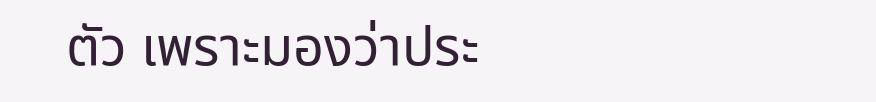ตัว เพราะมองว่าประ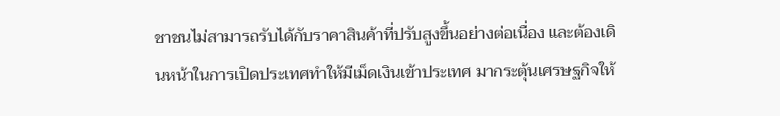ชาชนไม่สามารถรับได้กับราคาสินค้าที่ปรับสูงขึ้นอย่างต่อเนื่อง และต้องเดินหน้าในการเปิดประเทศทำให้มีเม็ดเงินเข้าประเทศ มากระตุ้นเศรษฐกิจให้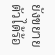ยังขยายตัวได้ร้อ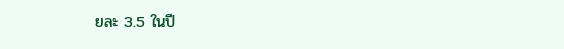ยละ 3.5 ในปี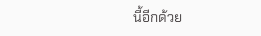นี้อีกด้วย